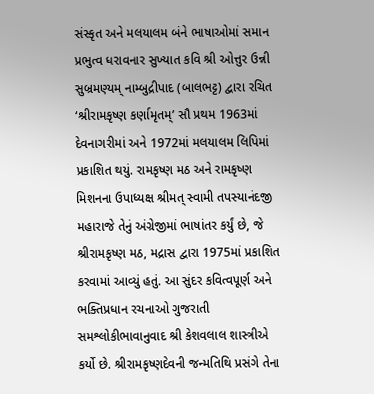સંસ્કૃત અને મલયાલમ બંને ભાષાઓમાં સમાન પ્રભુત્વ ધરાવનાર સુખ્યાત કવિ શ્રી ઓત્તુર ઉન્ની સુબ્રમણ્યમ્ નામ્બુદ્રીપાદ (બાલભટ્ટ) દ્વારા રચિત ‘શ્રીરામકૃષ્ણ કર્ણામૃતમ્’ સૌ પ્રથમ 1963માં દેવનાગરીમાં અને 1972માં મલયાલમ લિપિમાં પ્રકાશિત થયું. રામકૃષ્ણ મઠ અને રામકૃષ્ણ મિશનના ઉપાધ્યક્ષ શ્રીમત્ સ્વામી તપસ્યાનંદજી મહારાજે તેનું અંગ્રેજીમાં ભાષાંતર કર્યું છે, જે શ્રીરામકૃષ્ણ મઠ, મદ્રાસ દ્વારા 1975માં પ્રકાશિત કરવામાં આવ્યું હતું. આ સુંદર કવિત્વપૂર્ણ અને ભક્તિપ્રધાન રચનાઓ ગુજરાતી સમશ્લોકીભાવાનુવાદ શ્રી કેશવલાલ શાસ્ત્રીએ કર્યો છે. શ્રીરામકૃષ્ણદેવની જન્મતિથિ પ્રસંગે તેના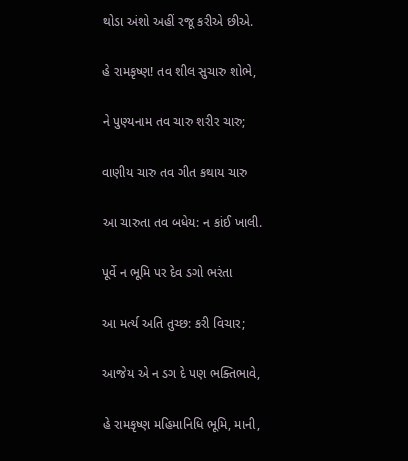થોડા અંશો અહીં રજૂ કરીએ છીએ.

હે રામકૃષ્ણ! તવ શીલ સુચારુ શોભે,

ને પુણ્યનામ તવ ચારુ શરીર ચારુ;

વાણીય ચારુ તવ ગીત કથાય ચારુ

આ ચારુતા તવ બધેય: ન કાંઈ ખાલી.

પૂર્વે ન ભૂમિ પર દેવ ડગો ભરંતા

આ મર્ત્ય અતિ તુચ્છ: કરી વિચાર;

આજેય એ ન ડગ દે પણ ભક્તિભાવે,

હે રામકૃષ્ણ મહિમાનિધિ ભૂમિ, માની,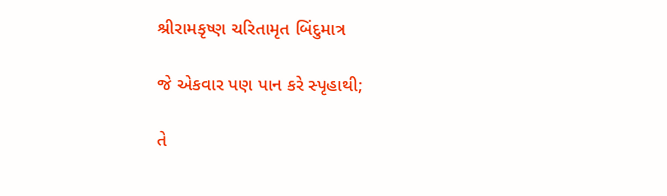શ્રીરામકૃષ્ણ ચરિતામૃત બિંદુમાત્ર

જે એકવાર પણ પાન કરે સ્પૃહાથી;

તે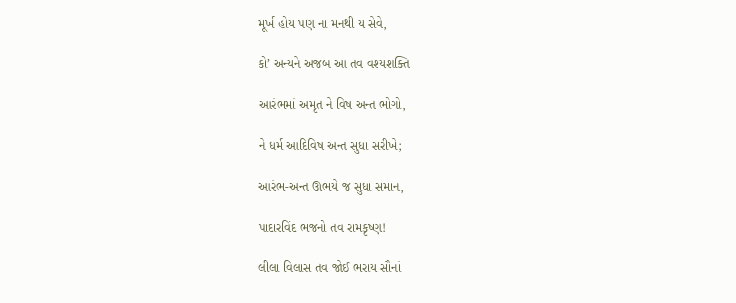મૂર્ખ હોય પણ ના મનથી ય સેવે,

કો’ અન્યને અજબ આ તવ વશ્યશક્તિ

આરંભમાં અમૃત ને વિષ અન્ત ભોગો,

ને ધર્મ આદિવિષ અન્ત સુધા સરીખે;

આરંભ-અન્ત ઊભયે જ સુધા સમાન,

પાદારવિંદ ભજનો તવ રામકૃષ્ણ!

લીલા વિલાસ તવ જોઈ ભરાય સૌનાં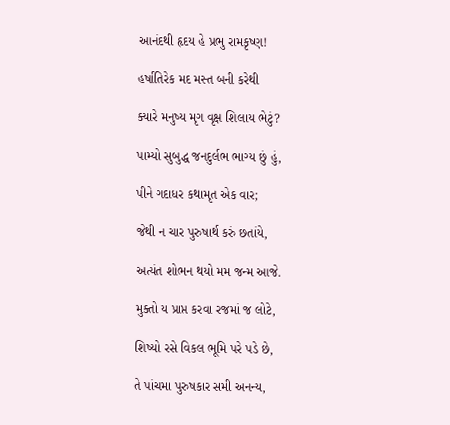આનંદથી હૃદય હે પ્રભુ રામકૃષ્ણ!

હર્ષાતિરેક મદ મસ્ત બની કરેથી

ક્યારે મનુષ્ય મૃગ વૃક્ષ શિલાય ભેટું?

પામ્યો સુબુદ્ધ જનદુર્લભ ભાગ્ય છું હું,

પીને ગદાધર કથામૃત એક વાર;

જેથી ન ચાર પુરુષાર્થ કરું છતાંયે,

અત્યંત શોભન થયો મમ જન્મ આજે.

મુક્તો ય પ્રાપ્ત કરવા રજમાં જ લોટે,

શિષ્યો રસે વિકલ ભૂમિ પરે પડે છે,

તે પાંચમા પુરુષકાર સમી અનન્ય,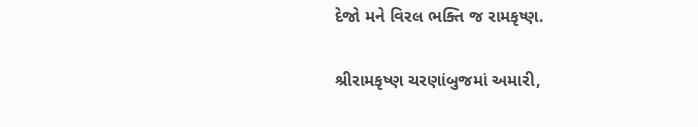દેજો મને વિરલ ભક્તિ જ રામકૃષ્ણ.

શ્રીરામકૃષ્ણ ચરણાંબુજમાં અમારી,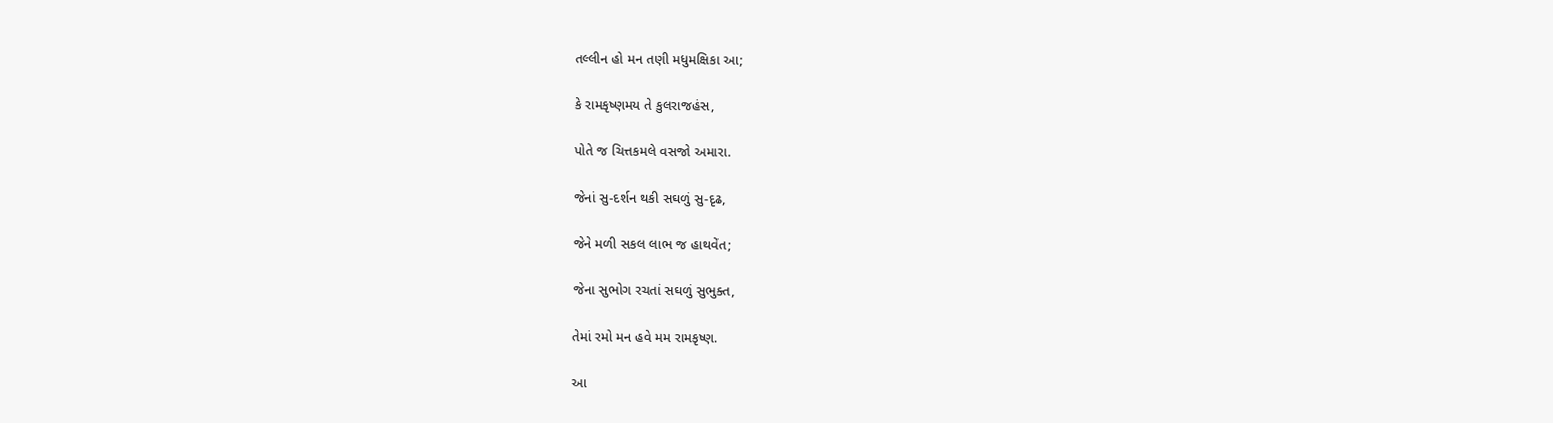તલ્લીન હો મન તણી મધુમક્ષિકા આ;

કે રામકૃષ્ણમય તે કુલરાજહંસ,

પોતે જ ચિત્તકમલે વસજો અમારા.

જેનાં સુ-દર્શન થકી સઘળું સુ-દૃઢ,

જેને મળી સકલ લાભ જ હાથવેંત;

જેના સુભોગ રચતાં સઘળું સુભુક્ત,

તેમાં રમો મન હવે મમ રામકૃષ્ણ.

આ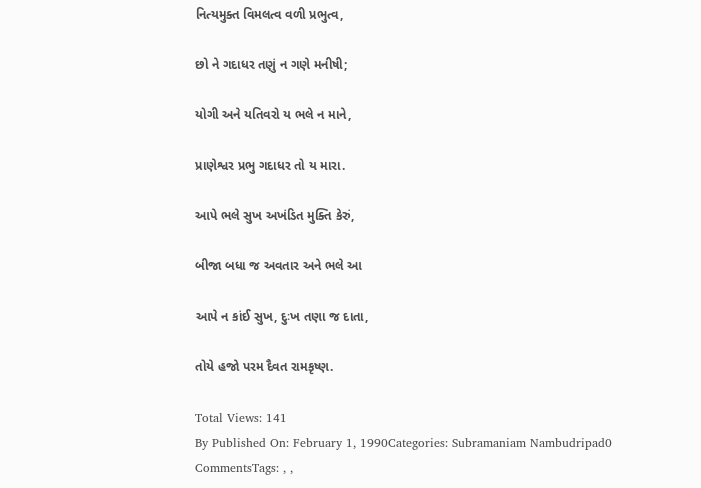નિત્યમુક્ત વિમલત્વ વળી પ્રભુત્વ,

છો ને ગદાધર તણું ન ગણે મનીષી;

યોગી અને યતિવરો ય ભલે ન માને,

પ્રાણેશ્વર પ્રભુ ગદાધર તો ય મારા.

આપે ભલે સુખ અખંડિત મુક્તિ કેરું,

બીજા બધા જ અવતાર અને ભલે આ

આપે ન કાંઈ સુખ, દુઃખ તણા જ દાતા,

તોયે હજો પરમ દૈવત રામકૃષ્ણ.

Total Views: 141
By Published On: February 1, 1990Categories: Subramaniam Nambudripad0 CommentsTags: , ,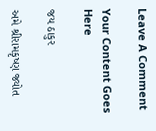Leave A Comment

Your Content Goes Here

જય ઠાકુર

અમે શ્રીરામકૃષ્ણ જ્યોત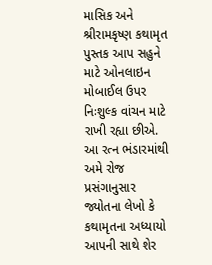માસિક અને શ્રીરામકૃષ્ણ કથામૃત પુસ્તક આપ સહુને માટે ઓનલાઇન મોબાઈલ ઉપર નિઃશુલ્ક વાંચન માટે રાખી રહ્યા છીએ. આ રત્ન ભંડારમાંથી અમે રોજ પ્રસંગાનુસાર જ્યોતના લેખો કે કથામૃતના અધ્યાયો આપની સાથે શેર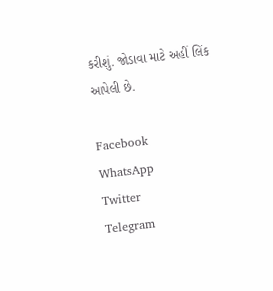કરીશું. જોડાવા માટે અહીં લિંક આપેલી છે.

Facebook
WhatsApp
Twitter
Telegram